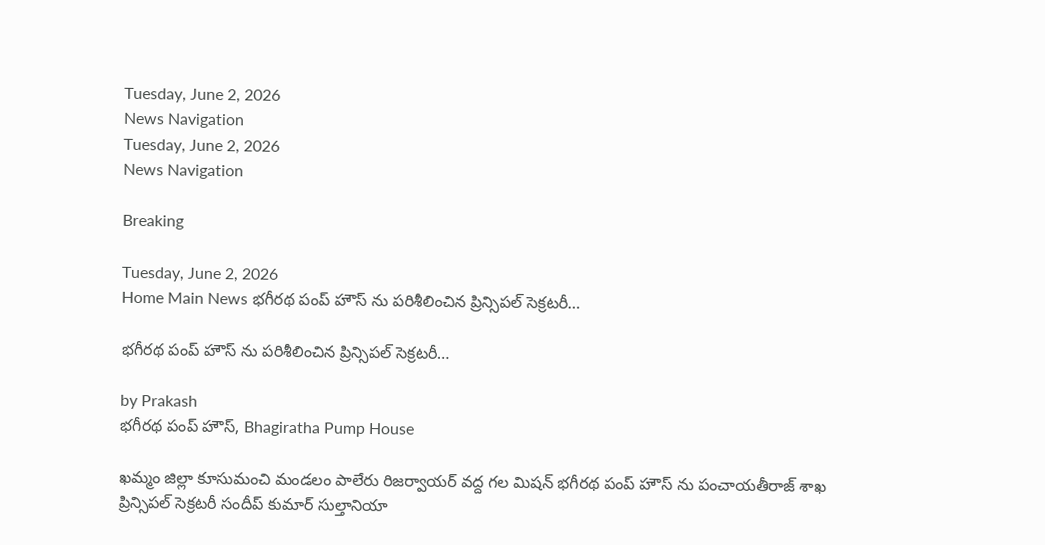Tuesday, June 2, 2026
News Navigation
Tuesday, June 2, 2026
News Navigation

Breaking

Tuesday, June 2, 2026
Home Main News భగీరథ పంప్ హౌస్ ను పరిశీలించిన ప్రిన్సిపల్ సెక్రటరీ…

భగీరథ పంప్ హౌస్ ను పరిశీలించిన ప్రిన్సిపల్ సెక్రటరీ…

by Prakash
భగీరథ పంప్ హౌస్, Bhagiratha Pump House

ఖమ్మం జిల్లా కూసుమంచి మండలం పాలేరు రిజర్వాయర్ వద్ద గల మిషన్ భగీరథ పంప్ హౌస్ ను పంచాయతీరాజ్ శాఖ ప్రిన్సిపల్ సెక్రటరీ సందీప్ కుమార్ సుల్తానియా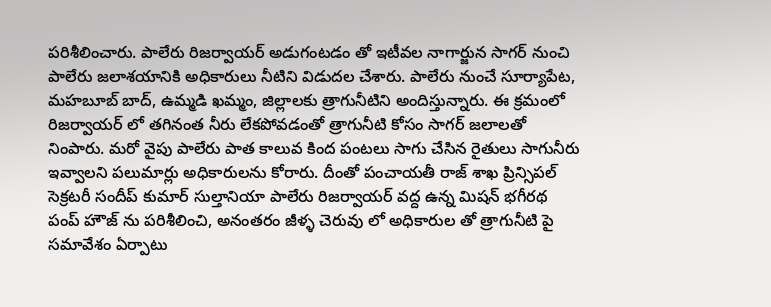పరిశీలించారు. పాలేరు రిజర్వాయర్ అడుగంటడం తో ఇటీవల నాగార్జున సాగర్ నుంచి పాలేరు జలాశయానికి అధికారులు నీటిని విడుదల చేశారు. పాలేరు నుంచే సూర్యాపేట, మహబూబ్ బాద్, ఉమ్మడి ఖమ్మం, జిల్లాలకు త్రాగునీటిని అందిస్తున్నారు. ఈ క్రమంలో రిజర్వాయర్ లో తగినంత నీరు లేకపోవడంతో త్రాగునీటి కోసం సాగర్ జలాలతో నింపారు. మరో వైపు పాలేరు పాత కాలువ కింద పంటలు సాగు చేసిన రైతులు సాగునీరు ఇవ్వాలని పలుమార్లు అధికారులను కోరారు. దీంతో పంచాయతీ రాజ్ శాఖ ప్రిన్సిపల్ సెక్రటరీ సందీప్ కుమార్ సుల్తానియా పాలేరు రిజర్వాయర్ వద్ద ఉన్న మిషన్ భగీరథ పంప్ హౌజ్ ను పరిశీలించి, అనంతరం జీళ్ళ చెరువు లో అధికారుల తో త్రాగునీటి పై సమావేశం ఏర్పాటు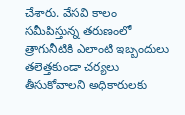చేశారు. వేసవి కాలం సమీపిస్తున్న తరుణంలో త్రాగునీటికి ఎలాంటి ఇబ్బందులు తలెత్తకుండా చర్యలు తీసుకోవాలని అధికారులకు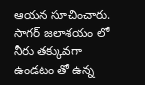ఆయన సూచించారు. సాగర్ జలాశయం లో నీరు తక్కువగా ఉండటం తో ఉన్న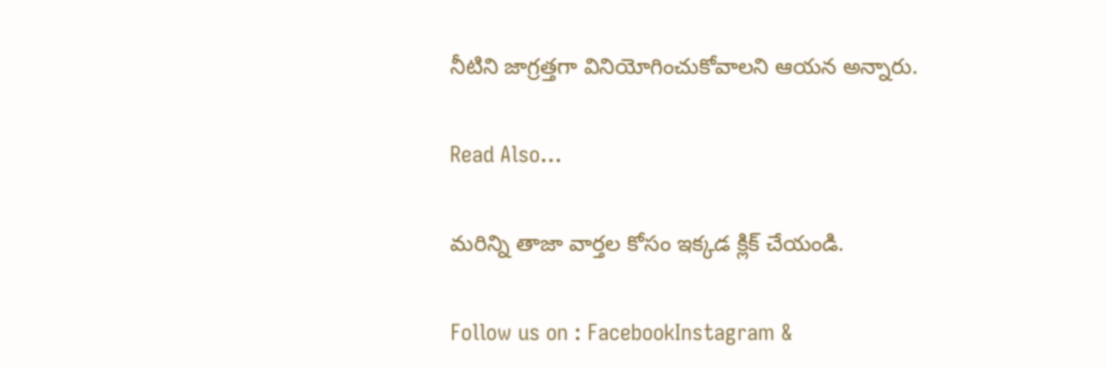నీటిని జాగ్రత్తగా వినియోగించుకోవాలని ఆయన అన్నారు.

Read Also…

మరిన్ని తాజా వార్తల కోసం ఇక్కడ క్లిక్ చేయండి.

Follow us on : FacebookInstagram &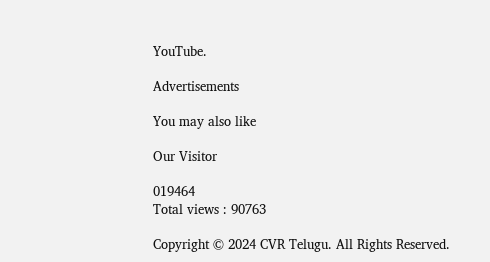YouTube.

Advertisements

You may also like

Our Visitor

019464
Total views : 90763

Copyright © 2024 CVR Telugu. All Rights Reserved.